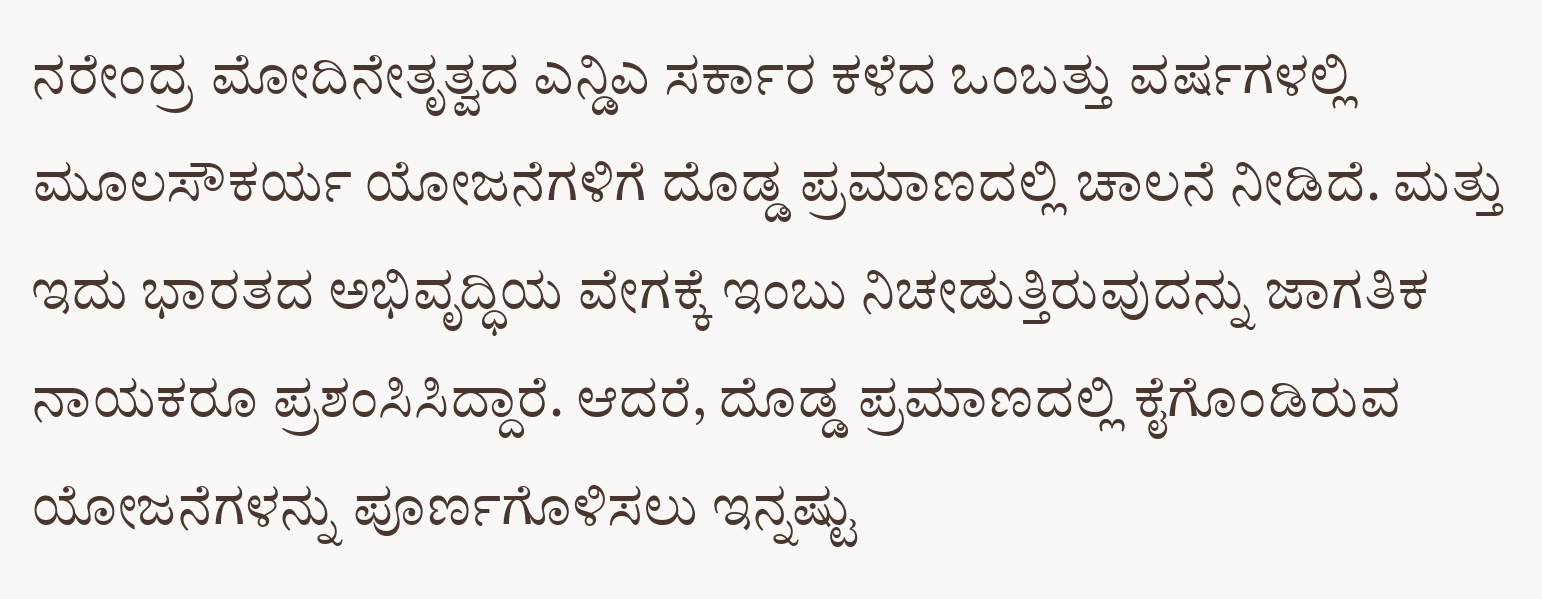ನರೇಂದ್ರ ಮೋದಿನೇತೃತ್ವದ ಎನ್ಡಿಎ ಸರ್ಕಾರ ಕಳೆದ ಒಂಬತ್ತು ವರ್ಷಗಳಲ್ಲಿ ಮೂಲಸೌಕರ್ಯ ಯೋಜನೆಗಳಿಗೆ ದೊಡ್ಡ ಪ್ರಮಾಣದಲ್ಲಿ ಚಾಲನೆ ನೀಡಿದೆ. ಮತ್ತು ಇದು ಭಾರತದ ಅಭಿವೃದ್ಧಿಯ ವೇಗಕ್ಕೆ ಇಂಬು ನಿಚೕಡುತ್ತಿರುವುದನ್ನು ಜಾಗತಿಕ ನಾಯಕರೂ ಪ್ರಶಂಸಿಸಿದ್ದಾರೆ. ಆದರೆ, ದೊಡ್ಡ ಪ್ರಮಾಣದಲ್ಲಿ ಕೈಗೊಂಡಿರುವ ಯೋಜನೆಗಳನ್ನು ಪೂರ್ಣಗೊಳಿಸಲು ಇನ್ನಷ್ಟು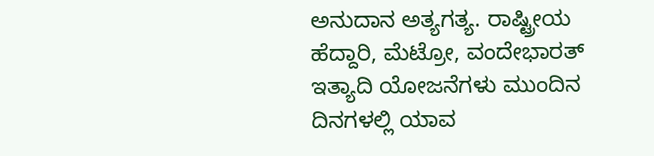ಅನುದಾನ ಅತ್ಯಗತ್ಯ. ರಾಷ್ಟ್ರೀಯ ಹೆದ್ದಾರಿ, ಮೆಟ್ರೋ, ವಂದೇಭಾರತ್ ಇತ್ಯಾದಿ ಯೋಜನೆಗಳು ಮುಂದಿನ ದಿನಗಳಲ್ಲಿ ಯಾವ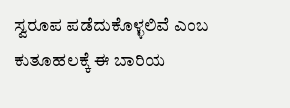ಸ್ವರೂಪ ಪಡೆದುಕೊಳ್ಳಲಿವೆ ಎಂಬ ಕುತೂಹಲಕ್ಕೆ ಈ ಬಾರಿಯ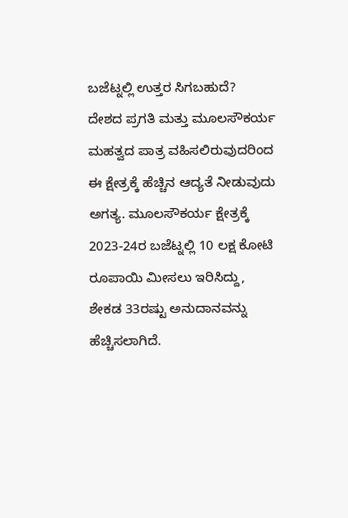ಬಜೆಟ್ನಲ್ಲಿ ಉತ್ತರ ಸಿಗಬಹುದೆ?
ದೇಶದ ಪ್ರಗತಿ ಮತ್ತು ಮೂಲಸೌಕರ್ಯ ಮಹತ್ವದ ಪಾತ್ರ ವಹಿಸಲಿರುವುದರಿಂದ ಈ ಕ್ಷೇತ್ರಕ್ಕೆ ಹೆಚ್ಚಿನ ಆದ್ಯತೆ ನೀಡುವುದು ಅಗತ್ಯ. ಮೂಲಸೌಕರ್ಯ ಕ್ಷೇತ್ರಕ್ಕೆ 2023-24ರ ಬಜೆಟ್ನಲ್ಲಿ 10 ಲಕ್ಷ ಕೋಟಿ ರೂಪಾಯಿ ಮೀಸಲು ಇರಿಸಿದ್ದು, ಶೇಕಡ 33ರಷ್ಟು ಅನುದಾನವನ್ನು ಹೆಚ್ಚಿಸಲಾಗಿದೆ.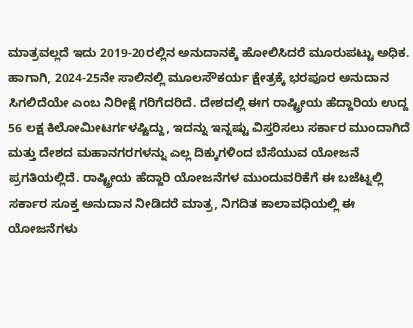ಮಾತ್ರವಲ್ಲದೆ ಇದು 2019-20ರಲ್ಲಿನ ಅನುದಾನಕ್ಕೆ ಹೋಲಿಸಿದರೆ ಮೂರುಪಟ್ಟು ಅಧಿಕ. ಹಾಗಾಗಿ, 2024-25ನೇ ಸಾಲಿನಲ್ಲಿ ಮೂಲಸೌಕರ್ಯ ಕ್ಷೇತ್ರಕ್ಕೆ ಭರಪೂರ ಅನುದಾನ ಸಿಗಲಿದೆಯೇ ಎಂಬ ನಿರೀಕ್ಷೆ ಗರಿಗೆದರಿದೆ. ದೇಶದಲ್ಲಿ ಈಗ ರಾಷ್ಟ್ರೀಯ ಹೆದ್ದಾರಿಯ ಉದ್ದ 56 ಲಕ್ಷ ಕಿಲೋಮೀಟರ್ಗಳಷ್ಟಿದ್ದು, ಇದನ್ನು ಇನ್ನಷ್ಟು ವಿಸ್ತರಿಸಲು ಸರ್ಕಾರ ಮುಂದಾಗಿದೆ ಮತ್ತು ದೇಶದ ಮಹಾನಗರಗಳನ್ನು ಎಲ್ಲ ದಿಕ್ಕುಗಳಿಂದ ಬೆಸೆಯುವ ಯೋಜನೆ ಪ್ರಗತಿಯಲ್ಲಿದೆ. ರಾಷ್ಟ್ರೀಯ ಹೆದ್ದಾರಿ ಯೋಜನೆಗಳ ಮುಂದುವರಿಕೆಗೆ ಈ ಬಜೆಟ್ನಲ್ಲಿ ಸರ್ಕಾರ ಸೂಕ್ತ ಅನುದಾನ ನೀಡಿದರೆ ಮಾತ್ರ, ನಿಗದಿತ ಕಾಲಾವಧಿಯಲ್ಲಿ ಈ ಯೋಜನೆಗಳು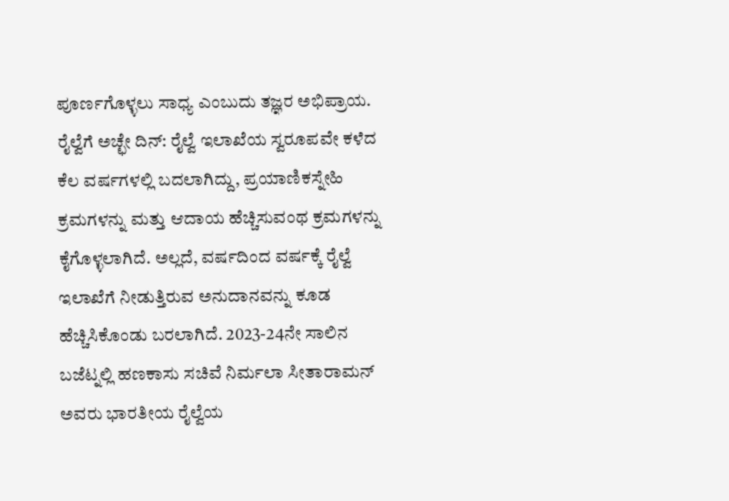ಪೂರ್ಣಗೊಳ್ಳಲು ಸಾಧ್ಯ ಎಂಬುದು ತಜ್ಞರ ಅಭಿಪ್ರಾಯ.
ರೈಲ್ವೆಗೆ ಅಚ್ಛೇ ದಿನ್: ರೈಲ್ವೆ ಇಲಾಖೆಯ ಸ್ವರೂಪವೇ ಕಳೆದ ಕೆಲ ವರ್ಷಗಳಲ್ಲಿ ಬದಲಾಗಿದ್ದು, ಪ್ರಯಾಣಿಕಸ್ನೇಹಿ ಕ್ರಮಗಳನ್ನು ಮತ್ತು ಆದಾಯ ಹೆಚ್ಚಿಸುವಂಥ ಕ್ರಮಗಳನ್ನು ಕೈಗೊಳ್ಳಲಾಗಿದೆ. ಅಲ್ಲದೆ, ವರ್ಷದಿಂದ ವರ್ಷಕ್ಕೆ ರೈಲ್ವೆ ಇಲಾಖೆಗೆ ನೀಡುತ್ತಿರುವ ಅನುದಾನವನ್ನು ಕೂಡ ಹೆಚ್ಚಿಸಿಕೊಂಡು ಬರಲಾಗಿದೆ. 2023-24ನೇ ಸಾಲಿನ ಬಜೆಟ್ನಲ್ಲಿ ಹಣಕಾಸು ಸಚಿವೆ ನಿರ್ಮಲಾ ಸೀತಾರಾಮನ್ ಅವರು ಭಾರತೀಯ ರೈಲ್ವೆಯ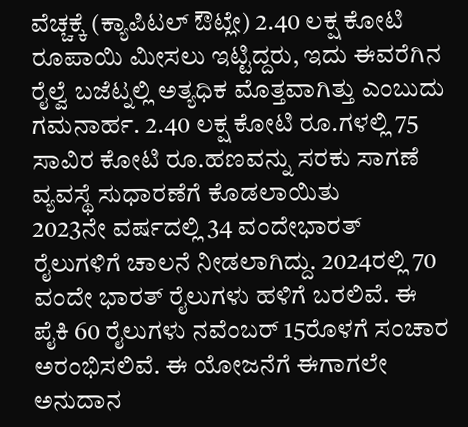ವೆಚ್ಚಕ್ಕೆ (ಕ್ಯಾಪಿಟಲ್ ಔಟ್ಲೇ) 2.40 ಲಕ್ಷ ಕೋಟಿ ರೂಪಾಯಿ ಮೀಸಲು ಇಟ್ಟಿದ್ದರು, ಇದು ಈವರೆಗಿನ ರೈಲ್ವೆ ಬಜೆಟ್ನಲ್ಲಿ ಅತ್ಯಧಿಕ ಮೊತ್ತವಾಗಿತ್ತು ಎಂಬುದು ಗಮನಾರ್ಹ. 2.40 ಲಕ್ಷ ಕೋಟಿ ರೂ.ಗಳಲ್ಲಿ 75 ಸಾವಿರ ಕೋಟಿ ರೂ.ಹಣವನ್ನು ಸರಕು ಸಾಗಣೆ ವ್ಯವಸ್ಥೆ ಸುಧಾರಣೆಗೆ ಕೊಡಲಾಯಿತು
2023ನೇ ವರ್ಷದಲ್ಲಿ 34 ವಂದೇಭಾರತ್ ರೈಲುಗಳಿಗೆ ಚಾಲನೆ ನೀಡಲಾಗಿದ್ದು. 2024ರಲ್ಲಿ 70 ವಂದೇ ಭಾರತ್ ರೈಲುಗಳು ಹಳಿಗೆ ಬರಲಿವೆ. ಈ ಪೈಕಿ 60 ರೈಲುಗಳು ನವೆಂಬರ್ 15ರೊಳಗೆ ಸಂಚಾರ ಅರಂಭಿಸಲಿವೆ. ಈ ಯೋಜನೆಗೆ ಈಗಾಗಲೇ ಅನುದಾನ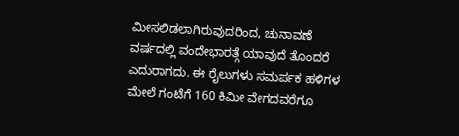ಮೀಸಲಿಡಲಾಗಿರುವುದರಿಂದ, ಚುನಾವಣೆ ವರ್ಷದಲ್ಲಿ ವಂದೇಭಾರತ್ಗೆ ಯಾವುದೆ ತೊಂದರೆ ಎದುರಾಗದು. ಈ ರೈಲುಗಳು ಸಮರ್ಪಕ ಹಳಿಗಳ ಮೇಲೆ ಗಂಟೆಗೆ 160 ಕಿಮೀ ವೇಗದವರೆಗೂ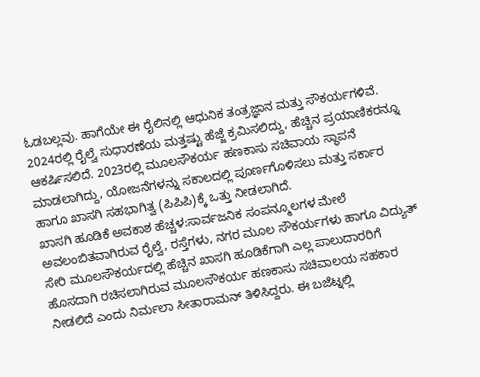ಓಡಬಲ್ಲವು. ಹಾಗೆಯೇ ಈ ರೈಲಿನಲ್ಲಿ ಆಧುನಿಕ ತಂತ್ರಜ್ಞಾನ ಮತ್ತು ಸೌಕರ್ಯಗಳಿವೆ. 2024ರಲ್ಲಿ ರೈಲ್ವೆ ಸುಧಾರಣೆಯ ಮತ್ತಷ್ಟು ಹೆಜ್ಜೆ ಕ್ರಮಿಸಲಿದ್ದು, ಹೆಚ್ಚಿನ ಪ್ರಯಾಣಿಕರನ್ನೂ ಆಕರ್ಷಿಸಲಿದೆ. 2023ರಲ್ಲಿ ಮೂಲಸೌಕರ್ಯ ಹಣಕಾಸು ಸಚಿವಾಯ ಸ್ಥಾಪನೆ ಮಾಡಲಾಗಿದ್ದು, ಯೋಜನೆಗಳನ್ನು ಸಕಾಲದಲ್ಲಿ ಪೂರ್ಣಗೊಳಿಸಲು ಮತ್ತು ಸರ್ಕಾರ ಹಾಗೂ ಖಾಸಗಿ ಸಹಭಾಗಿತ್ವ (ಪಿಪಿಪಿ)ಕ್ಕೆ ಒತ್ತು ನೀಡಲಾಗಿದೆ.
ಖಾಸಗಿ ಹೂಡಿಕೆ ಅವಕಾಶ ಹೆಚ್ಚಳ:ಸಾರ್ವಜನಿಕ ಸಂಪನ್ಮೂಲಗಳ ಮೇಲೆ ಅವಲಂಬಿತವಾಗಿರುವ ರೈಲ್ವೆ, ರಸ್ತೆಗಳು, ನಗರ ಮೂಲ ಸೌಕರ್ಯಗಳು ಹಾಗೂ ವಿದ್ಯುತ್ ಸೇರಿ ಮೂಲಸೌಕರ್ಯದಲ್ಲಿ ಹೆಚ್ಚಿನ ಖಾಸಗಿ ಹೂಡಿಕೆಗಾಗಿ ಎಲ್ಲ ಪಾಲುದಾರರಿಗೆ ಹೊಸದಾಗಿ ರಚಿಸಲಾಗಿರುವ ಮೂಲಸೌಕರ್ಯ ಹಣಕಾಸು ಸಚಿವಾಲಯ ಸಹಕಾರ ನೀಡಲಿದೆ ಎಂದು ನಿರ್ಮಲಾ ಸೀತಾರಾಮನ್ ತಿಳಿಸಿದ್ದರು. ಈ ಬಜೆಟ್ನಲ್ಲಿ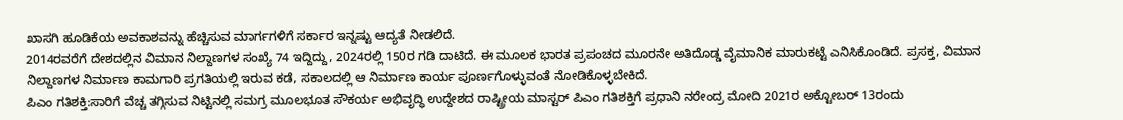ಖಾಸಗಿ ಹೂಡಿಕೆಯ ಅವಕಾಶವನ್ನು ಹೆಚ್ಚಿಸುವ ಮಾರ್ಗಗಳಿಗೆ ಸರ್ಕಾರ ಇನ್ನಷ್ಟು ಆದ್ಯತೆ ನೀಡಲಿದೆ.
2014ರವರೆಗೆ ದೇಶದಲ್ಲಿನ ವಿಮಾನ ನಿಲ್ದಾಣಗಳ ಸಂಖ್ಯೆ 74 ಇದ್ದಿದ್ದು, 2024ರಲ್ಲಿ 150ರ ಗಡಿ ದಾಟಿದೆ. ಈ ಮೂಲಕ ಭಾರತ ಪ್ರಪಂಚದ ಮೂರನೇ ಅತಿದೊಡ್ಡ ವೈಮಾನಿಕ ಮಾರುಕಟ್ಟೆ ಎನಿಸಿಕೊಂಡಿದೆ. ಪ್ರಸಕ್ತ, ವಿಮಾನ ನಿಲ್ದಾಣಗಳ ನಿರ್ಮಾಣ ಕಾಮಗಾರಿ ಪ್ರಗತಿಯಲ್ಲಿ ಇರುವ ಕಡೆ, ಸಕಾಲದಲ್ಲಿ ಆ ನಿರ್ಮಾಣ ಕಾರ್ಯ ಪೂರ್ಣಗೊಳ್ಳುವಂತೆ ನೋಡಿಕೊಳ್ಳಬೇಕಿದೆ.
ಪಿಎಂ ಗತಿಶಕ್ತಿ:ಸಾರಿಗೆ ವೆಚ್ಚ ತಗ್ಗಿಸುವ ನಿಟ್ಟಿನಲ್ಲಿ ಸಮಗ್ರ ಮೂಲಭೂತ ಸೌಕರ್ಯ ಅಭಿವೃದ್ಧಿ ಉದ್ದೇಶದ ರಾಷ್ಟ್ರೀಯ ಮಾಸ್ಟರ್ ಪಿಎಂ ಗತಿಶಕ್ತಿಗೆ ಪ್ರಧಾನಿ ನರೇಂದ್ರ ಮೋದಿ 2021ರ ಅಕ್ಟೋಬರ್ 13ರಂದು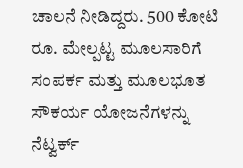ಚಾಲನೆ ನೀಡಿದ್ದರು. 500 ಕೋಟಿ ರೂ. ಮೇಲ್ಪಟ್ಟ ಮೂಲಸಾರಿಗೆ ಸಂಪರ್ಕ ಮತ್ತು ಮೂಲಭೂತ ಸೌಕರ್ಯ ಯೋಜನೆಗಳನ್ನು ನೆಟ್ವರ್ಕ್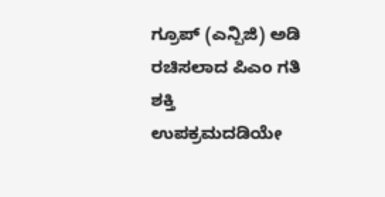ಗ್ರೂಪ್ (ಎನ್ಪಿಜಿ) ಅಡಿ ರಚಿಸಲಾದ ಪಿಎಂ ಗತಿ ಶಕ್ತಿ ಉಪಕ್ರಮದಡಿಯೇ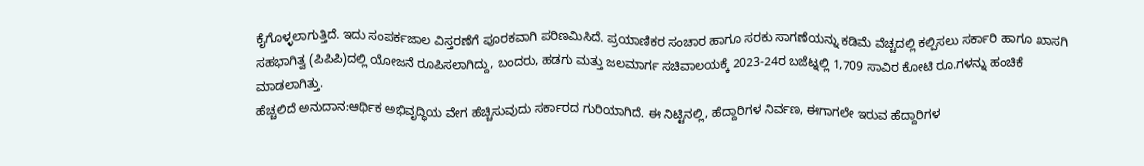ಕೈಗೊಳ್ಳಲಾಗುತ್ತಿದೆ. ಇದು ಸಂಪರ್ಕಜಾಲ ವಿಸ್ತರಣೆಗೆ ಪೂರಕವಾಗಿ ಪರಿಣಮಿಸಿದೆ. ಪ್ರಯಾಣಿಕರ ಸಂಚಾರ ಹಾಗೂ ಸರಕು ಸಾಗಣೆಯನ್ನು ಕಡಿಮೆ ವೆಚ್ಚದಲ್ಲಿ ಕಲ್ಪಿಸಲು ಸರ್ಕಾರಿ ಹಾಗೂ ಖಾಸಗಿ ಸಹಭಾಗಿತ್ವ (ಪಿಪಿಪಿ)ದಲ್ಲಿ ಯೋಜನೆ ರೂಪಿಸಲಾಗಿದ್ದು, ಬಂದರು, ಹಡಗು ಮತ್ತು ಜಲಮಾರ್ಗ ಸಚಿವಾಲಯಕ್ಕೆ 2023-24ರ ಬಜೆಟ್ನಲ್ಲಿ 1,709 ಸಾವಿರ ಕೋಟಿ ರೂ.ಗಳನ್ನು ಹಂಚಿಕೆ ಮಾಡಲಾಗಿತ್ತು.
ಹೆಚ್ಚಲಿದೆ ಅನುದಾನ:ಆರ್ಥಿಕ ಅಭಿವೃದ್ಧಿಯ ವೇಗ ಹೆಚ್ಚಿಸುವುದು ಸರ್ಕಾರದ ಗುರಿಯಾಗಿದೆ. ಈ ನಿಟ್ಟಿನಲ್ಲಿ, ಹೆದ್ದಾರಿಗಳ ನಿರ್ವಣ, ಈಗಾಗಲೇ ಇರುವ ಹೆದ್ದಾರಿಗಳ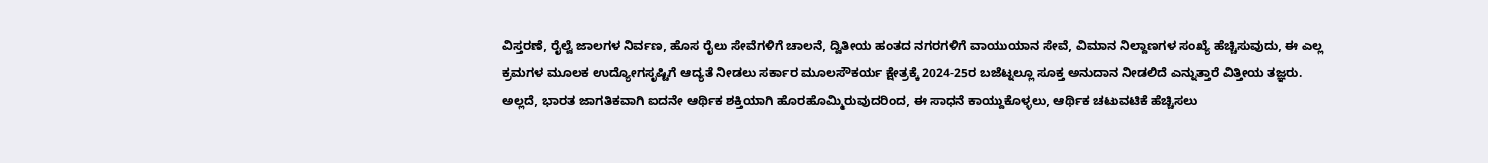ವಿಸ್ತರಣೆ, ರೈಲ್ವೆ ಜಾಲಗಳ ನಿರ್ವಣ, ಹೊಸ ರೈಲು ಸೇವೆಗಳಿಗೆ ಚಾಲನೆ, ದ್ವಿತೀಯ ಹಂತದ ನಗರಗಳಿಗೆ ವಾಯುಯಾನ ಸೇವೆ, ವಿಮಾನ ನಿಲ್ದಾಣಗಳ ಸಂಖ್ಯೆ ಹೆಚ್ಚಿಸುವುದು, ಈ ಎಲ್ಲ ಕ್ರಮಗಳ ಮೂಲಕ ಉದ್ಯೋಗಸೃಷ್ಟಿಗೆ ಆದ್ಯತೆ ನೀಡಲು ಸರ್ಕಾರ ಮೂಲಸೌಕರ್ಯ ಕ್ಷೇತ್ರಕ್ಕೆ 2024-25ರ ಬಜೆಟ್ನಲ್ಲೂ ಸೂಕ್ತ ಅನುದಾನ ನೀಡಲಿದೆ ಎನ್ನುತ್ತಾರೆ ವಿತ್ತೀಯ ತಜ್ಞರು. ಅಲ್ಲದೆ, ಭಾರತ ಜಾಗತಿಕವಾಗಿ ಐದನೇ ಆರ್ಥಿಕ ಶಕ್ತಿಯಾಗಿ ಹೊರಹೊಮ್ಮಿರುವುದರಿಂದ, ಈ ಸಾಧನೆ ಕಾಯ್ದುಕೊಳ್ಳಲು, ಆರ್ಥಿಕ ಚಟುವಟಿಕೆ ಹೆಚ್ಚಿಸಲು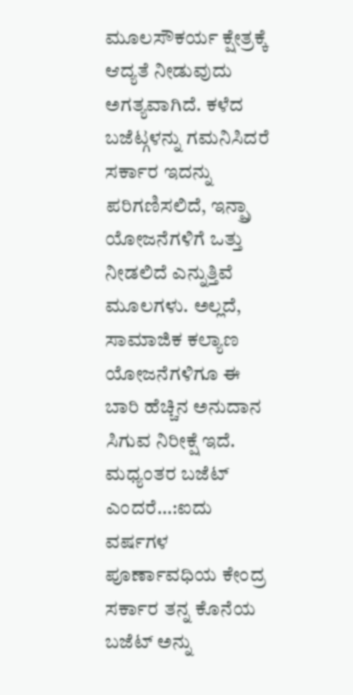ಮೂಲಸೌಕರ್ಯ ಕ್ಷೇತ್ರಕ್ಕೆ ಆದ್ಯತೆ ನೀಡುವುದು ಅಗತ್ಯವಾಗಿದೆ. ಕಳೆದ ಬಜೆಟ್ಗಳನ್ನು ಗಮನಿಸಿದರೆ ಸರ್ಕಾರ ಇದನ್ನು ಪರಿಗಣಿಸಲಿದೆ, ಇನ್ಪ್ರಾ ಯೋಜನೆಗಳಿಗೆ ಒತ್ತು ನೀಡಲಿದೆ ಎನ್ನುತ್ತಿವೆ ಮೂಲಗಳು. ಅಲ್ಲದೆ, ಸಾಮಾಜಿಕ ಕಲ್ಯಾಣ ಯೋಜನೆಗಳಿಗೂ ಈ ಬಾರಿ ಹೆಚ್ಚಿನ ಅನುದಾನ ಸಿಗುವ ನಿರೀಕ್ಷೆ ಇದೆ.
ಮಧ್ಯಂತರ ಬಜೆಟ್ ಎಂದರೆ…:ಐದು ವರ್ಷಗಳ ಪೂರ್ಣಾವಧಿಯ ಕೇಂದ್ರ ಸರ್ಕಾರ ತನ್ನ ಕೊನೆಯ ಬಜೆಟ್ ಅನ್ನು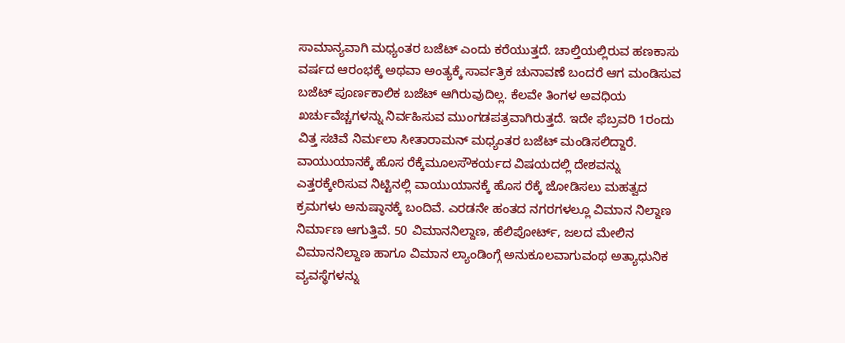ಸಾಮಾನ್ಯವಾಗಿ ಮಧ್ಯಂತರ ಬಜೆಟ್ ಎಂದು ಕರೆಯುತ್ತದೆ. ಚಾಲ್ತಿಯಲ್ಲಿರುವ ಹಣಕಾಸು ವರ್ಷದ ಆರಂಭಕ್ಕೆ ಅಥವಾ ಅಂತ್ಯಕ್ಕೆ ಸಾರ್ವತ್ರಿಕ ಚುನಾವಣೆ ಬಂದರೆ ಆಗ ಮಂಡಿಸುವ ಬಜೆಟ್ ಪೂರ್ಣಕಾಲಿಕ ಬಜೆಟ್ ಆಗಿರುವುದಿಲ್ಲ. ಕೆಲವೇ ತಿಂಗಳ ಅವಧಿಯ ಖರ್ಚುವೆಚ್ಚಗಳನ್ನು ನಿರ್ವಹಿಸುವ ಮುಂಗಡಪತ್ರವಾಗಿರುತ್ತದೆ. ಇದೇ ಫೆಬ್ರವರಿ 1ರಂದು ವಿತ್ತ ಸಚಿವೆ ನಿರ್ಮಲಾ ಸೀತಾರಾಮನ್ ಮಧ್ಯಂತರ ಬಜೆಟ್ ಮಂಡಿಸಲಿದ್ದಾರೆ.
ವಾಯುಯಾನಕ್ಕೆ ಹೊಸ ರೆಕ್ಕೆಮೂಲಸೌಕರ್ಯದ ವಿಷಯದಲ್ಲಿ ದೇಶವನ್ನು ಎತ್ತರಕ್ಕೇರಿಸುವ ನಿಟ್ಟಿನಲ್ಲಿ ವಾಯುಯಾನಕ್ಕೆ ಹೊಸ ರೆಕ್ಕೆ ಜೋಡಿಸಲು ಮಹತ್ವದ ಕ್ರಮಗಳು ಅನುಷ್ಠಾನಕ್ಕೆ ಬಂದಿವೆ. ಎರಡನೇ ಹಂತದ ನಗರಗಳಲ್ಲೂ ವಿಮಾನ ನಿಲ್ದಾಣ ನಿರ್ಮಾಣ ಆಗುತ್ತಿವೆ. 50 ವಿಮಾನನಿಲ್ದಾಣ, ಹೆಲಿಪೋರ್ಟ್, ಜಲದ ಮೇಲಿನ ವಿಮಾನನಿಲ್ದಾಣ ಹಾಗೂ ವಿಮಾನ ಲ್ಯಾಂಡಿಂಗ್ಗೆ ಅನುಕೂಲವಾಗುವಂಥ ಅತ್ಯಾಧುನಿಕ ವ್ಯವಸ್ಥೆಗಳನ್ನು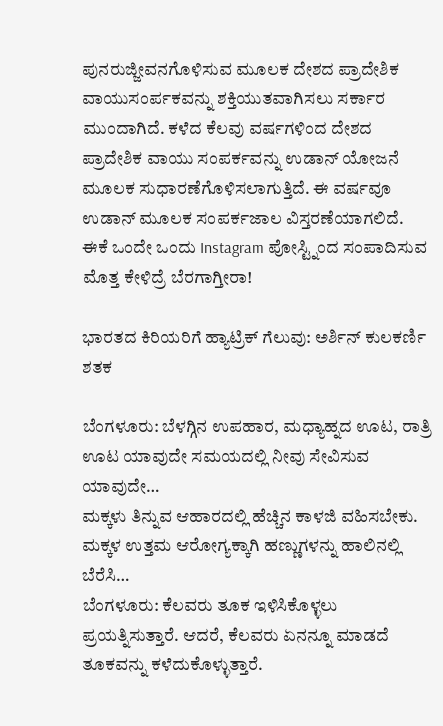ಪುನರುಜ್ಜೀವನಗೊಳಿಸುವ ಮೂಲಕ ದೇಶದ ಪ್ರಾದೇಶಿಕ ವಾಯುಸಂರ್ಪಕವನ್ನು ಶಕ್ತಿಯುತವಾಗಿಸಲು ಸರ್ಕಾರ ಮುಂದಾಗಿದೆ. ಕಳೆದ ಕೆಲವು ವರ್ಷಗಳಿಂದ ದೇಶದ ಪ್ರಾದೇಶಿಕ ವಾಯು ಸಂಪರ್ಕವನ್ನು ಉಡಾನ್ ಯೋಜನೆ ಮೂಲಕ ಸುಧಾರಣೆಗೊಳಿಸಲಾಗುತ್ತಿದೆ. ಈ ವರ್ಷವೂ ಉಡಾನ್ ಮೂಲಕ ಸಂಪರ್ಕಜಾಲ ವಿಸ್ತರಣೆಯಾಗಲಿದೆ.
ಈಕೆ ಒಂದೇ ಒಂದು Instagram ಪೋಸ್ಟ್ನಿಂದ ಸಂಪಾದಿಸುವ ಮೊತ್ತ ಕೇಳಿದ್ರೆ ಬೆರಗಾಗ್ತೀರಾ!

ಭಾರತದ ಕಿರಿಯರಿಗೆ ಹ್ಯಾಟ್ರಿಕ್ ಗೆಲುವು: ಅರ್ಶಿನ್ ಕುಲಕರ್ಣಿ ಶತಕ

ಬೆಂಗಳೂರು: ಬೆಳಗ್ಗಿನ ಉಪಹಾರ, ಮಧ್ಯಾಹ್ನದ ಊಟ, ರಾತ್ರಿ ಊಟ ಯಾವುದೇ ಸಮಯದಲ್ಲಿ ನೀವು ಸೇವಿಸುವ ಯಾವುದೇ…
ಮಕ್ಕಳು ತಿನ್ನುವ ಆಹಾರದಲ್ಲಿ ಹೆಚ್ಚಿನ ಕಾಳಜಿ ವಹಿಸಬೇಕು. ಮಕ್ಕಳ ಉತ್ತಮ ಆರೋಗ್ಯಕ್ಕಾಗಿ ಹಣ್ಣುಗಳನ್ನು ಹಾಲಿನಲ್ಲಿ ಬೆರೆಸಿ…
ಬೆಂಗಳೂರು: ಕೆಲವರು ತೂಕ ಇಳಿಸಿಕೊಳ್ಳಲು ಪ್ರಯತ್ನಿಸುತ್ತಾರೆ. ಆದರೆ, ಕೆಲವರು ಏನನ್ನೂ ಮಾಡದೆ ತೂಕವನ್ನು ಕಳೆದುಕೊಳ್ಳುತ್ತಾರೆ.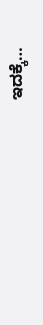ಇದಕ್ಕೆ…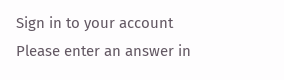Sign in to your account
Please enter an answer in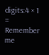digits:4 × 1 =
Remember me